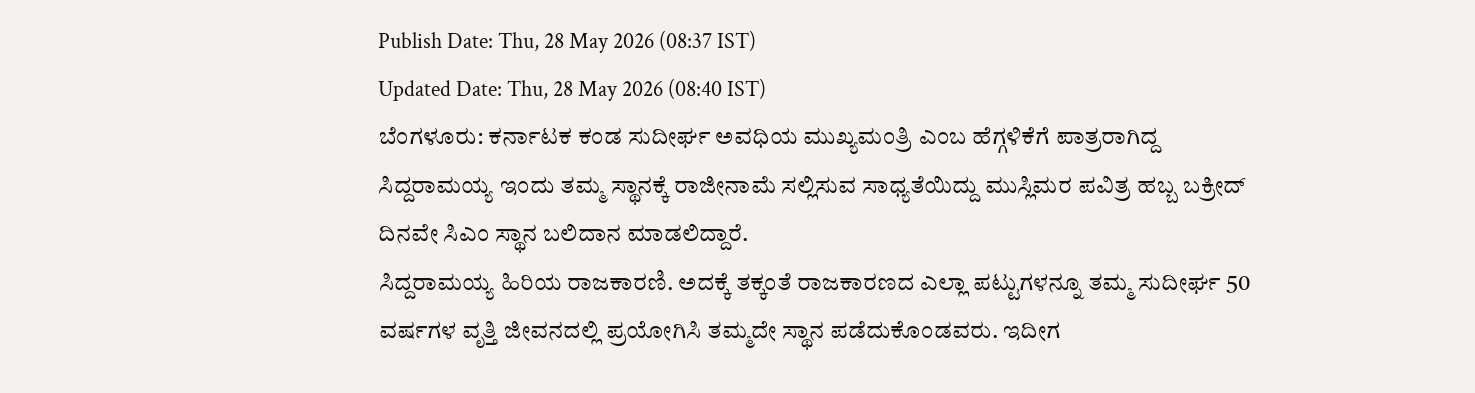Publish Date: Thu, 28 May 2026 (08:37 IST)
Updated Date: Thu, 28 May 2026 (08:40 IST)
ಬೆಂಗಳೂರು: ಕರ್ನಾಟಕ ಕಂಡ ಸುದೀರ್ಘ ಅವಧಿಯ ಮುಖ್ಯಮಂತ್ರಿ ಎಂಬ ಹೆಗ್ಗಳಿಕೆಗೆ ಪಾತ್ರರಾಗಿದ್ದ ಸಿದ್ದರಾಮಯ್ಯ ಇಂದು ತಮ್ಮ ಸ್ಥಾನಕ್ಕೆ ರಾಜೀನಾಮೆ ಸಲ್ಲಿಸುವ ಸಾಧ್ಯತೆಯಿದ್ದು ಮುಸ್ಲಿಮರ ಪವಿತ್ರ ಹಬ್ಬ ಬಕ್ರೀದ್ ದಿನವೇ ಸಿಎಂ ಸ್ಥಾನ ಬಲಿದಾನ ಮಾಡಲಿದ್ದಾರೆ.
ಸಿದ್ದರಾಮಯ್ಯ ಹಿರಿಯ ರಾಜಕಾರಣಿ. ಅದಕ್ಕೆ ತಕ್ಕಂತೆ ರಾಜಕಾರಣದ ಎಲ್ಲಾ ಪಟ್ಟುಗಳನ್ನೂ ತಮ್ಮ ಸುದೀರ್ಘ 50 ವರ್ಷಗಳ ವೃತ್ತಿ ಜೀವನದಲ್ಲಿ ಪ್ರಯೋಗಿಸಿ ತಮ್ಮದೇ ಸ್ಥಾನ ಪಡೆದುಕೊಂಡವರು. ಇದೀಗ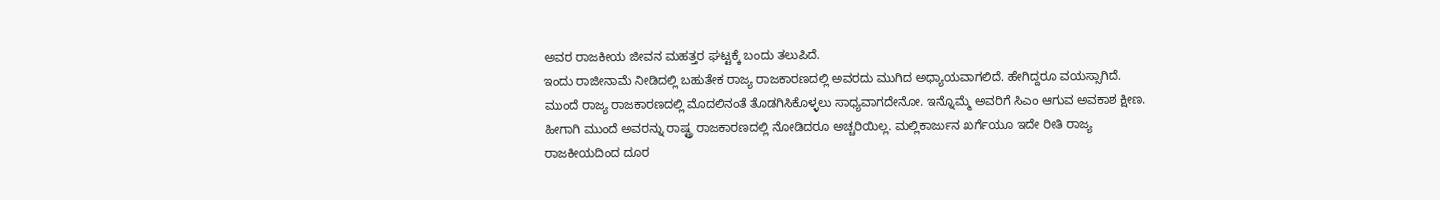ಅವರ ರಾಜಕೀಯ ಜೀವನ ಮಹತ್ತರ ಘಟ್ಟಕ್ಕೆ ಬಂದು ತಲುಪಿದೆ.
ಇಂದು ರಾಜೀನಾಮೆ ನೀಡಿದಲ್ಲಿ ಬಹುತೇಕ ರಾಜ್ಯ ರಾಜಕಾರಣದಲ್ಲಿ ಅವರದು ಮುಗಿದ ಅಧ್ಯಾಯವಾಗಲಿದೆ. ಹೇಗಿದ್ದರೂ ವಯಸ್ಸಾಗಿದೆ. ಮುಂದೆ ರಾಜ್ಯ ರಾಜಕಾರಣದಲ್ಲಿ ಮೊದಲಿನಂತೆ ತೊಡಗಿಸಿಕೊಳ್ಳಲು ಸಾಧ್ಯವಾಗದೇನೋ. ಇನ್ನೊಮ್ಮೆ ಅವರಿಗೆ ಸಿಎಂ ಆಗುವ ಅವಕಾಶ ಕ್ಷೀಣ.
ಹೀಗಾಗಿ ಮುಂದೆ ಅವರನ್ನು ರಾಷ್ಟ್ರ ರಾಜಕಾರಣದಲ್ಲಿ ನೋಡಿದರೂ ಅಚ್ಚರಿಯಿಲ್ಲ. ಮಲ್ಲಿಕಾರ್ಜುನ ಖರ್ಗೆಯೂ ಇದೇ ರೀತಿ ರಾಜ್ಯ ರಾಜಕೀಯದಿಂದ ದೂರ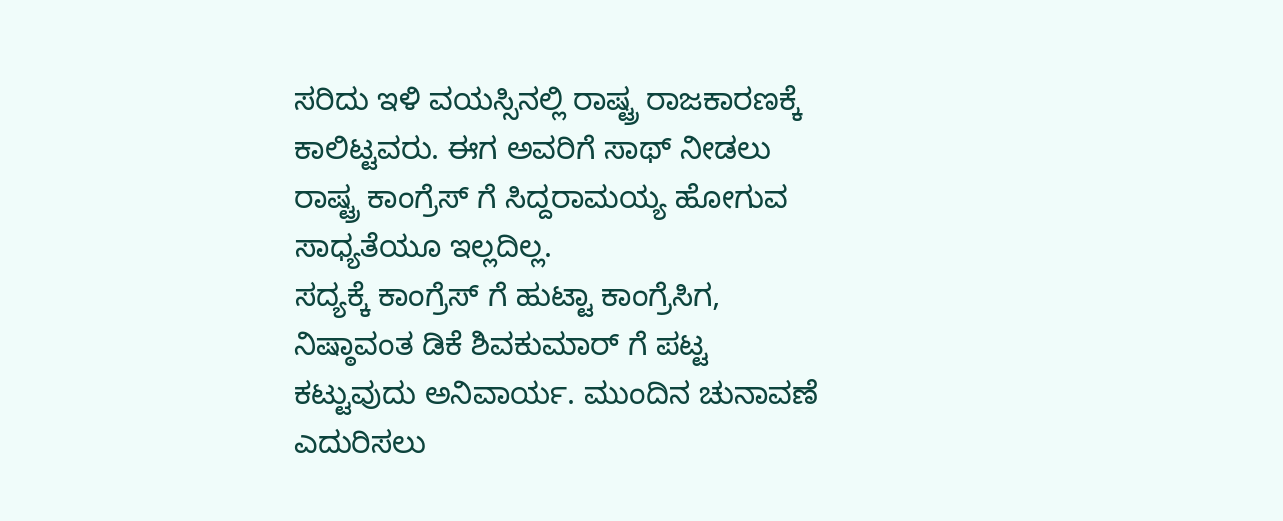ಸರಿದು ಇಳಿ ವಯಸ್ಸಿನಲ್ಲಿ ರಾಷ್ಟ್ರ ರಾಜಕಾರಣಕ್ಕೆ ಕಾಲಿಟ್ಟವರು. ಈಗ ಅವರಿಗೆ ಸಾಥ್ ನೀಡಲು ರಾಷ್ಟ್ರ ಕಾಂಗ್ರೆಸ್ ಗೆ ಸಿದ್ದರಾಮಯ್ಯ ಹೋಗುವ ಸಾಧ್ಯತೆಯೂ ಇಲ್ಲದಿಲ್ಲ.
ಸದ್ಯಕ್ಕೆ ಕಾಂಗ್ರೆಸ್ ಗೆ ಹುಟ್ಟಾ ಕಾಂಗ್ರೆಸಿಗ, ನಿಷ್ಠಾವಂತ ಡಿಕೆ ಶಿವಕುಮಾರ್ ಗೆ ಪಟ್ಟ ಕಟ್ಟುವುದು ಅನಿವಾರ್ಯ. ಮುಂದಿನ ಚುನಾವಣೆ ಎದುರಿಸಲು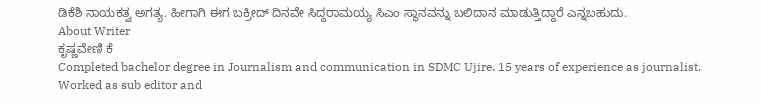ಡಿಕೆಶಿ ನಾಯಕತ್ವ ಅಗತ್ಯ. ಹೀಗಾಗಿ ಈಗ ಬಕ್ರೀದ್ ದಿನವೇ ಸಿದ್ದರಾಮಯ್ಯ ಸಿಎಂ ಸ್ಥಾನವನ್ನು ಬಲಿದಾನ ಮಾಡುತ್ತಿದ್ದಾರೆ ಎನ್ನಬಹುದು.
About Writer
ಕೃಷ್ಣವೇಣಿ ಕೆ
Completed bachelor degree in Journalism and communication in SDMC Ujire. 15 years of experience as journalist. Worked as sub editor and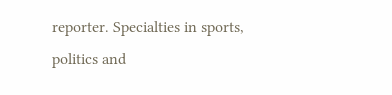reporter. Specialties in sports, politics and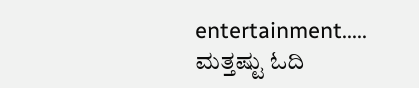entertainment.....
ಮತ್ತಷ್ಟು ಓದಿ